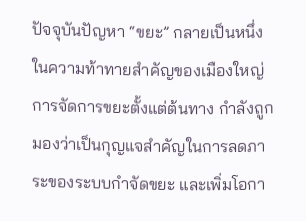ปัจจุบันปัญหา “ขยะ” กลายเป็นหนึ่งในความท้าทายสำคัญของเมืองใหญ่ การจัดการขยะตั้งแต่ต้นทาง กำลังถูกมองว่าเป็นกุญแจสำคัญในการลดภาระของระบบกำจัดขยะ และเพิ่มโอกา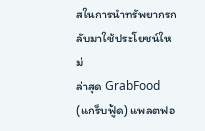สในการนำทรัพยากรกลับมาใช้ประโยชน์ใหม่
ล่าสุด GrabFood (แกร็บฟู้ด) แพลตฟอ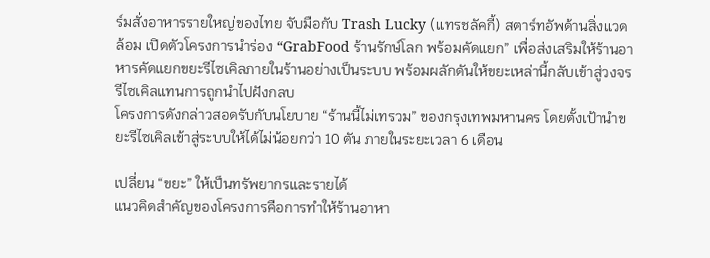ร์มสั่งอาหารรายใหญ่ของไทย จับมือกับ Trash Lucky (แทรชลัคกี้) สตาร์ทอัพด้านสิ่งแวดล้อม เปิดตัวโครงการนำร่อง “GrabFood ร้านรักษ์โลก พร้อมคัดแยก” เพื่อส่งเสริมให้ร้านอาหารคัดแยกขยะรีไซเคิลภายในร้านอย่างเป็นระบบ พร้อมผลักดันให้ขยะเหล่านี้กลับเข้าสู่วงจรรีไซเคิลแทนการถูกนำไปฝังกลบ
โครงการดังกล่าวสอดรับกับนโยบาย “ร้านนี้ไม่เทรวม” ของกรุงเทพมหานคร โดยตั้งเป้านำขยะรีไซเคิลเข้าสู่ระบบให้ได้ไม่น้อยกว่า 10 ตัน ภายในระยะเวลา 6 เดือน

เปลี่ยน “ขยะ” ให้เป็นทรัพยากรและรายได้
แนวคิดสำคัญของโครงการคือการทำให้ร้านอาหา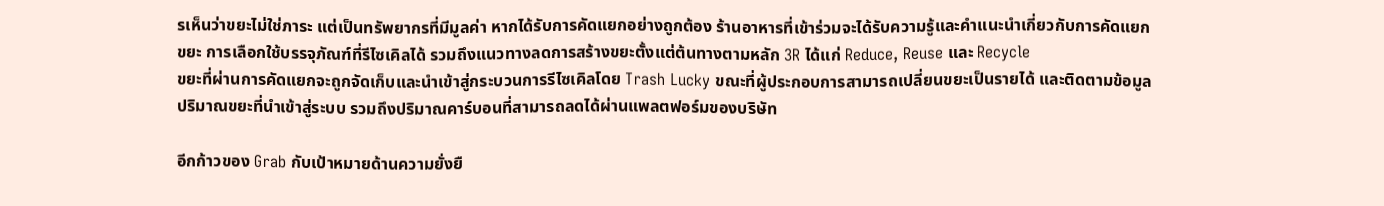รเห็นว่าขยะไม่ใช่ภาระ แต่เป็นทรัพยากรที่มีมูลค่า หากได้รับการคัดแยกอย่างถูกต้อง ร้านอาหารที่เข้าร่วมจะได้รับความรู้และคำแนะนำเกี่ยวกับการคัดแยกขยะ การเลือกใช้บรรจุภัณฑ์ที่รีไซเคิลได้ รวมถึงแนวทางลดการสร้างขยะตั้งแต่ต้นทางตามหลัก 3R ได้แก่ Reduce, Reuse และ Recycle
ขยะที่ผ่านการคัดแยกจะถูกจัดเก็บและนำเข้าสู่กระบวนการรีไซเคิลโดย Trash Lucky ขณะที่ผู้ประกอบการสามารถเปลี่ยนขยะเป็นรายได้ และติดตามข้อมูลปริมาณขยะที่นำเข้าสู่ระบบ รวมถึงปริมาณคาร์บอนที่สามารถลดได้ผ่านแพลตฟอร์มของบริษัท

อีกก้าวของ Grab กับเป้าหมายด้านความยั่งยื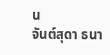น
จันต์สุดา ธนา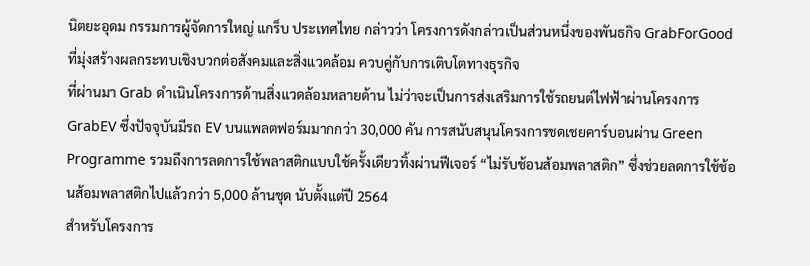นิตยะอุดม กรรมการผู้จัดการใหญ่ แกร็บ ประเทศไทย กล่าวว่า โครงการดังกล่าวเป็นส่วนหนึ่งของพันธกิจ GrabForGood ที่มุ่งสร้างผลกระทบเชิงบวกต่อสังคมและสิ่งแวดล้อม ควบคู่กับการเติบโตทางธุรกิจ
ที่ผ่านมา Grab ดำเนินโครงการด้านสิ่งแวดล้อมหลายด้าน ไม่ว่าจะเป็นการส่งเสริมการใช้รถยนต์ไฟฟ้าผ่านโครงการ GrabEV ซึ่งปัจจุบันมีรถ EV บนแพลตฟอร์มมากกว่า 30,000 คัน การสนับสนุนโครงการชดเชยคาร์บอนผ่าน Green Programme รวมถึงการลดการใช้พลาสติกแบบใช้ครั้งเดียวทิ้งผ่านฟีเจอร์ “ไม่รับช้อนส้อมพลาสติก” ซึ่งช่วยลดการใช้ช้อนส้อมพลาสติกไปแล้วกว่า 5,000 ล้านชุด นับตั้งแต่ปี 2564
สำหรับโครงการ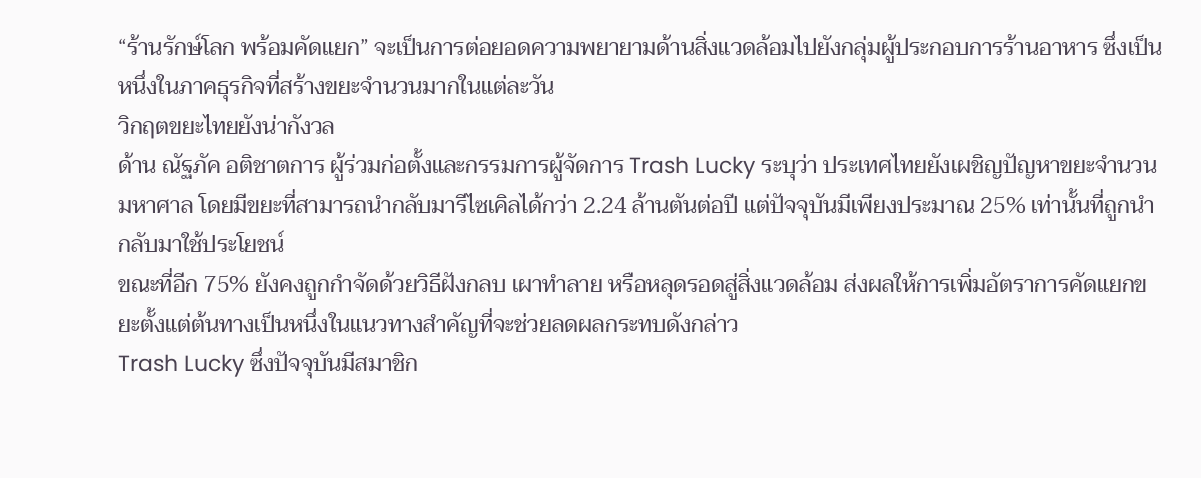“ร้านรักษ์โลก พร้อมคัดแยก” จะเป็นการต่อยอดความพยายามด้านสิ่งแวดล้อมไปยังกลุ่มผู้ประกอบการร้านอาหาร ซึ่งเป็นหนึ่งในภาคธุรกิจที่สร้างขยะจำนวนมากในแต่ละวัน
วิกฤตขยะไทยยังน่ากังวล
ด้าน ณัฐภัค อติชาตการ ผู้ร่วมก่อตั้งและกรรมการผู้จัดการ Trash Lucky ระบุว่า ประเทศไทยยังเผชิญปัญหาขยะจำนวนมหาศาล โดยมีขยะที่สามารถนำกลับมารีไซเคิลได้กว่า 2.24 ล้านตันต่อปี แต่ปัจจุบันมีเพียงประมาณ 25% เท่านั้นที่ถูกนำกลับมาใช้ประโยชน์
ขณะที่อีก 75% ยังคงถูกกำจัดด้วยวิธีฝังกลบ เผาทำลาย หรือหลุดรอดสู่สิ่งแวดล้อม ส่งผลให้การเพิ่มอัตราการคัดแยกขยะตั้งแต่ต้นทางเป็นหนึ่งในแนวทางสำคัญที่จะช่วยลดผลกระทบดังกล่าว
Trash Lucky ซึ่งปัจจุบันมีสมาชิก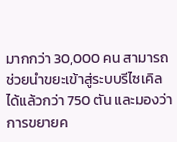มากกว่า 30,000 คน สามารถช่วยนำขยะเข้าสู่ระบบรีไซเคิลได้แล้วกว่า 750 ตัน และมองว่าการขยายค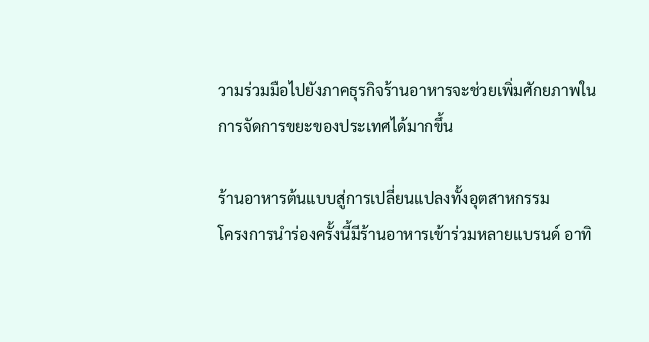วามร่วมมือไปยังภาคธุรกิจร้านอาหารจะช่วยเพิ่มศักยภาพในการจัดการขยะของประเทศได้มากขึ้น

ร้านอาหารต้นแบบสู่การเปลี่ยนแปลงทั้งอุตสาหกรรม
โครงการนำร่องครั้งนี้มีร้านอาหารเข้าร่วมหลายแบรนด์ อาทิ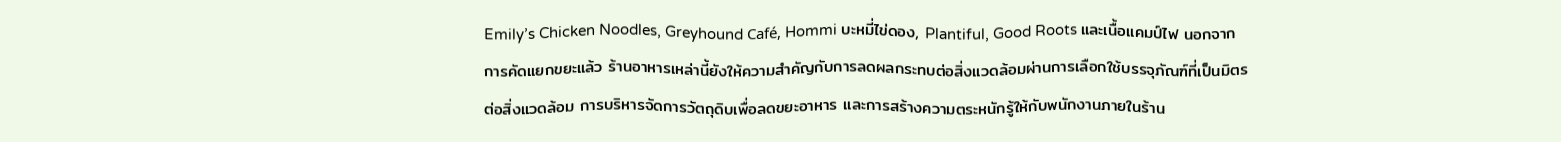Emily’s Chicken Noodles, Greyhound Café, Hommi บะหมี่ไข่ดอง, Plantiful, Good Roots และเนื้อแคมป์ไฟ นอกจากการคัดแยกขยะแล้ว ร้านอาหารเหล่านี้ยังให้ความสำคัญกับการลดผลกระทบต่อสิ่งแวดล้อมผ่านการเลือกใช้บรรจุภัณฑ์ที่เป็นมิตรต่อสิ่งแวดล้อม การบริหารจัดการวัตถุดิบเพื่อลดขยะอาหาร และการสร้างความตระหนักรู้ให้กับพนักงานภายในร้าน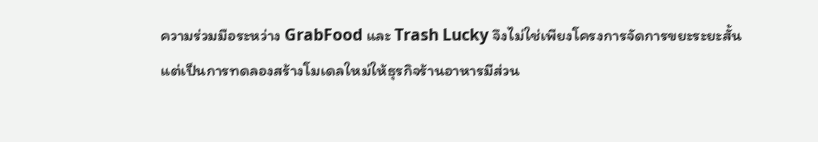ความร่วมมือระหว่าง GrabFood และ Trash Lucky จึงไม่ใช่เพียงโครงการจัดการขยะระยะสั้น แต่เป็นการทดลองสร้างโมเดลใหม่ให้ธุรกิจร้านอาหารมีส่วน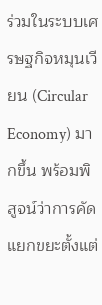ร่วมในระบบเศรษฐกิจหมุนเวียน (Circular Economy) มากขึ้น พร้อมพิสูจน์ว่าการคัดแยกขยะตั้งแต่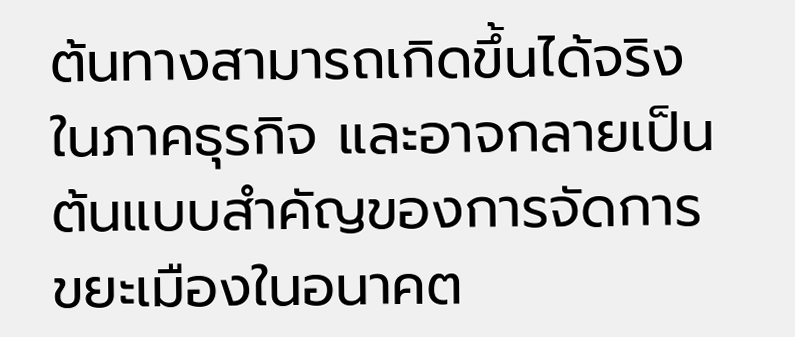ต้นทางสามารถเกิดขึ้นได้จริงในภาคธุรกิจ และอาจกลายเป็นต้นแบบสำคัญของการจัดการขยะเมืองในอนาคต